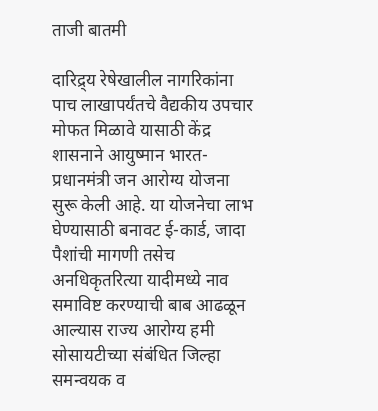ताजी बातमी

दारिद्र्य रेषेखालील नागरिकांना पाच लाखापर्यंतचे वैद्यकीय उपचार मोफत मिळावे यासाठी केंद्र शासनाने आयुष्मान भारत-प्रधानमंत्री जन आरोग्य योजना सुरू केली आहे. या योजनेचा लाभ घेण्यासाठी बनावट ई-कार्ड, जादा पैशांची मागणी तसेच अनधिकृतरित्या यादीमध्ये नाव समाविष्ट करण्याची बाब आढळून आल्यास राज्य आरोग्य हमी सोसायटीच्या संबंधित जिल्हा समन्वयक व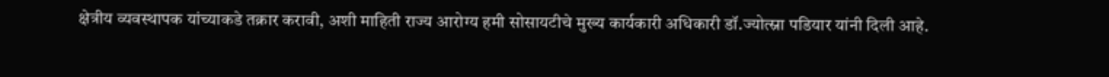क्षेत्रीय व्यवस्थापक यांच्याकडे तक्रार करावी, अशी माहिती राज्य आरोग्य हमी सोसायटीचे मुख्य कार्यकारी अधिकारी डॉ.ज्योत्स्ना पडियार यांनी दिली आहे.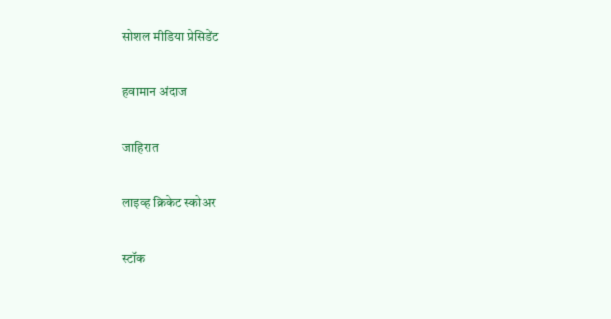सोशल मीडिया प्रेसिडेंट

हवामान अंदाज

जाहिरात

लाइव्ह क्रिकेट स्कोअर

स्टॉक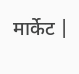मार्केट |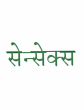सेन्सेक्स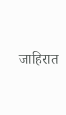जाहिरात